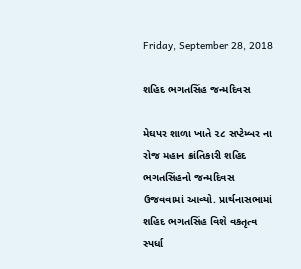Friday, September 28, 2018

શહિદ ભગતસિંહ જન્મદિવસ

મેઘપર શાળા ખાતે ૨૮ સપ્ટેમ્બર ના રોજ મહાન ક્રાંતિકારી શહિદ ભગતસિંહનો જન્મદિવસ ઉજવવામાં આવ્યો. પ્રાર્થનાસભામાં શહિદ ભગતસિંહ વિશે વકતૃત્વ સ્પર્ધા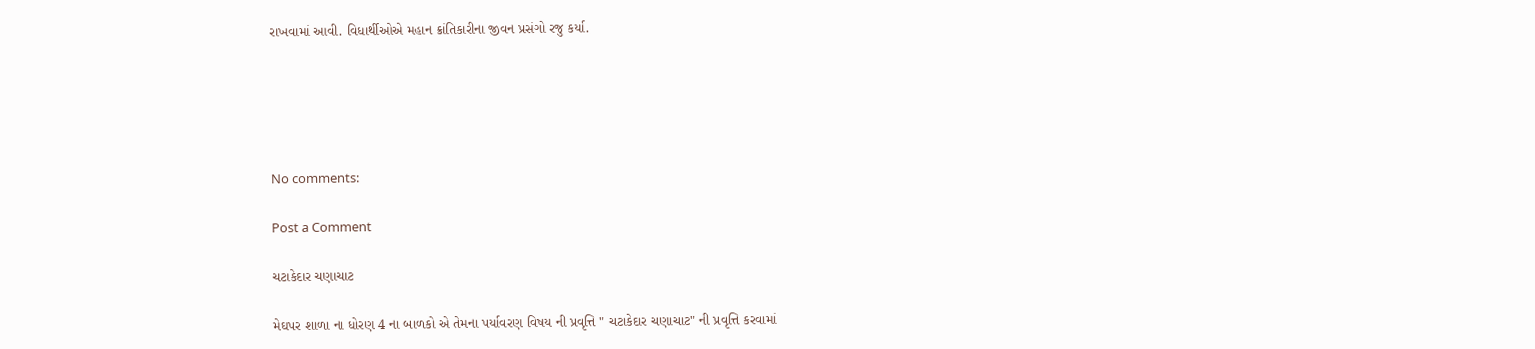રાખવામાં આવી. વિધાર્થીઓએ મહાન ક્રાંતિકારીના જીવન પ્રસંગો રજુ કર્યા.





No comments:

Post a Comment

ચટાકેદાર ચણાચાટ

મેઘપર શાળા ના ધોરણ 4 ના બાળકો એ તેમના પર્યાવરણ વિષય ની પ્રવૃત્તિ " ચટાકેદાર ચણાચાટ" ની પ્રવૃત્તિ કરવામાં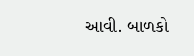આવી. બાળકો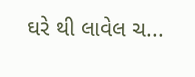ઘરે થી લાવેલ ચ...